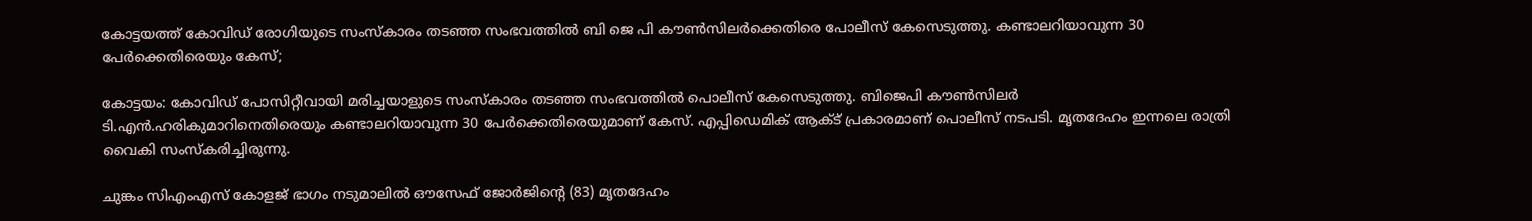കോട്ടയത്ത് കോവിഡ് രോഗിയുടെ സംസ്കാരം തടഞ്ഞ സംഭവത്തിൽ ബി ജെ പി കൗൺസിലർക്കെതിരെ പോലീസ് കേസെടുത്തു. കണ്ടാലറിയാവുന്ന 30 പേർക്കെതിരെയും കേസ്;

കോട്ടയം: കോവി‍ഡ‍് പോസിറ്റീവായി മരിച്ചയാളുടെ സംസ്കാരം തടഞ്ഞ സംഭവത്തിൽ പൊലീസ് കേസെടുത്തു. ബിജെപി കൗൺസിലർ ടി.എൻ.ഹരികുമാറിനെതിരെയും കണ്ടാലറിയാവുന്ന 30 പേർക്കെതിരെയുമാണ് കേസ്. എപ്പിഡെമിക് ആക്ട് പ്രകാരമാണ് പൊലീസ് നടപടി. മൃതദേഹം ഇന്നലെ രാത്രി വൈകി സംസ്കരിച്ചിരുന്നു.

ചുങ്കം സിഎംഎസ് കോളജ് ഭാഗം നടുമാലിൽ ഔസേഫ് ജോർജിന്റെ (83) മൃതദേഹം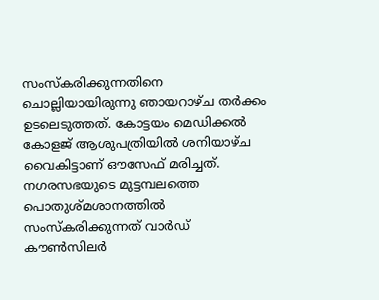സംസ്കരിക്കുന്നതിനെ ചൊല്ലിയായിരുന്നു ഞായറാഴ്ച തർക്കം ഉടലെടുത്തത്. കോട്ടയം മെഡിക്കൽ കോളജ് ആശുപത്രിയിൽ ശനിയാഴ്ച വൈകിട്ടാണ് ഔസേഫ് മരിച്ചത്. നഗരസഭയുടെ മുട്ടമ്പലത്തെ പൊതുശ്മശാനത്തിൽ സംസ്കരിക്കുന്നത് വാർഡ് കൗണ്‍സിലർ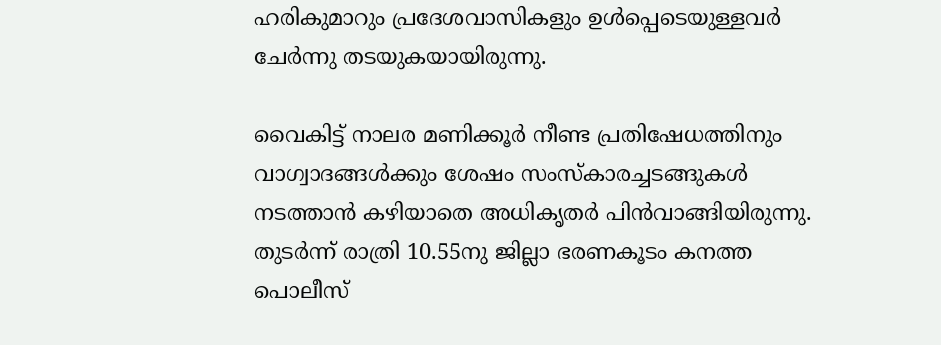ഹരികുമാറും പ്രദേശവാസികളും ഉൾപ്പെടെയുള്ളവർ ചേർന്നു തടയുകയായിരുന്നു.

വൈകിട്ട് നാലര മണിക്കൂർ നീണ്ട പ്രതിഷേധത്തിനും വാഗ്വാദങ്ങൾക്കും ശേഷം സംസ്കാരച്ചടങ്ങുകൾ നടത്താൻ കഴിയാതെ അധികൃതർ പിൻവാങ്ങിയിരുന്നു. തുടർന്ന് രാത്രി 10.55നു ജില്ലാ ഭരണകൂടം കനത്ത പൊലീസ്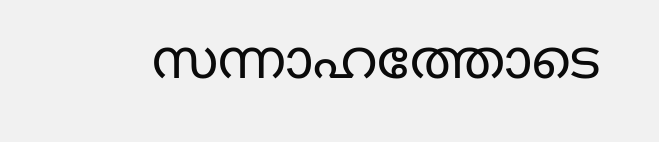സന്നാഹത്തോടെ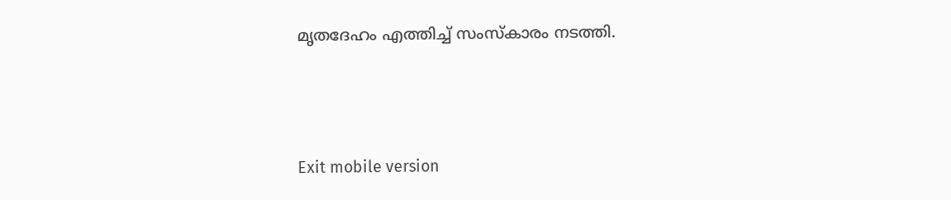മൃതദേഹം എത്തിച്ച് സംസ്കാരം നടത്തി.



Exit mobile version